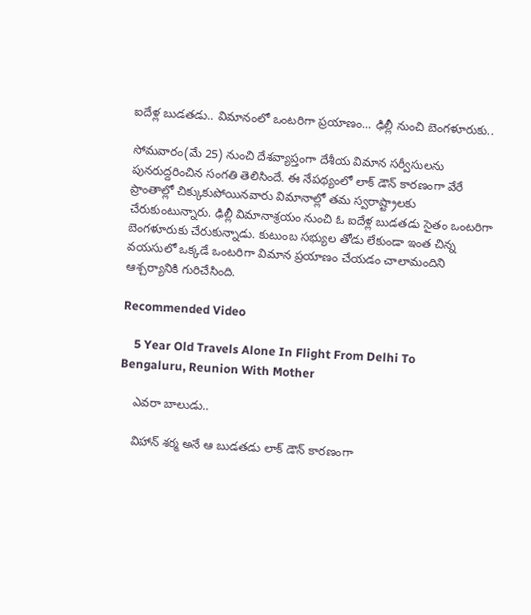ఐదేళ్ల బుడతడు.. విమానంలో ఒంటరిగా ప్రయాణం... ఢిల్లీ నుంచి బెంగళూరుకు..

సోమవారం(మే 25) నుంచి దేశవ్యాప్తంగా దేశీయ విమాన సర్వీసులను పునరుద్దరించిన సంగతి తెలిసిందే. ఈ నేపథ్యంలో లాక్ డౌన్ కారణంగా వేరే ప్రాంతాల్లో చిక్కుకుపోయినవారు విమానాల్లో తమ స్వరాష్ట్రాలకు చేరుకుంటున్నారు. ఢిల్లీ విమానాశ్రయం నుంచి ఓ ఐదేళ్ల బుడతడు సైతం ఒంటరిగా బెంగళూరుకు చేరుకున్నాడు. కుటుంబ సభ్యుల తోడు లేకుండా ఇంత చిన్న వయసులో ఒక్కడే ఒంటరిగా విమాన ప్రయాణం చేయడం చాలామందిని ఆశ్చర్యానికి గురిచేసింది.

Recommended Video

    5 Year Old Travels Alone In Flight From Delhi To Bengaluru, Reunion With Mother

    ఎవరా బాలుడు..

    విహాన్ శర్మ అనే ఆ బుడతడు లాక్ డౌన్ కారణంగా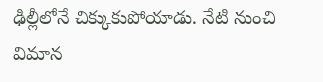ఢిల్లీలోనే చిక్కుకుపోయాడు. నేటి నుంచి విమాన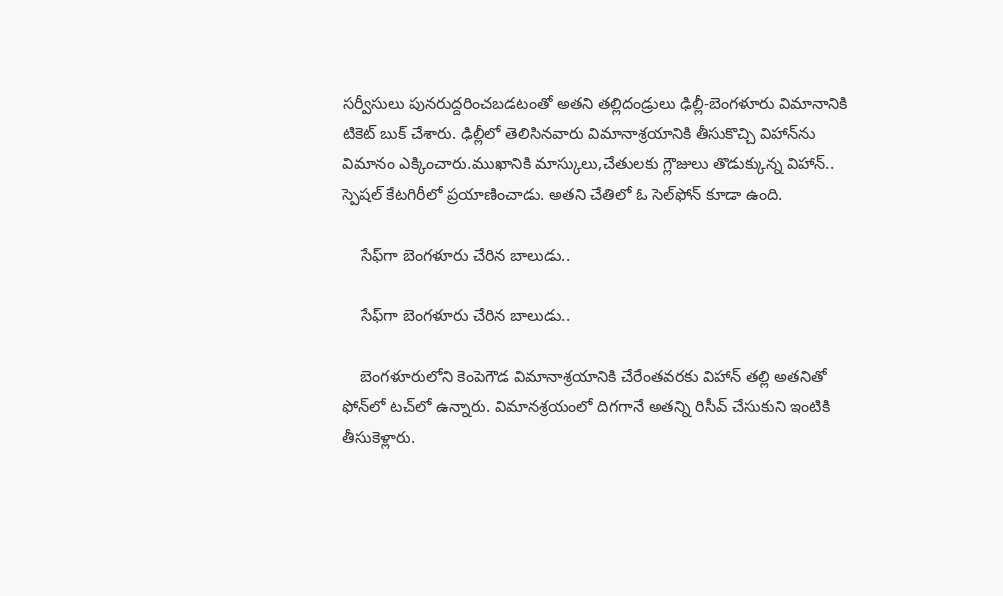సర్వీసులు పునరుద్దరించబడటంతో అతని తల్లిదండ్రులు ఢిల్లీ-బెంగళూరు విమానానికి టికెట్ బుక్ చేశారు. ఢిల్లీలో తెలిసినవారు విమానాశ్రయానికి తీసుకొచ్చి విహాన్‌ను విమానం ఎక్కించారు.ముఖానికి మాస్కులు,చేతులకు గ్లౌజులు తొడుక్కున్న విహాన్.. స్పెషల్ కేటగిరీలో ప్రయాణించాడు. అతని చేతిలో ఓ సెల్‌ఫోన్ కూడా ఉంది.

    సేఫ్‌గా బెంగళూరు చేరిన బాలుడు..

    సేఫ్‌గా బెంగళూరు చేరిన బాలుడు..

    బెంగళూరులోని కెంపెగౌడ విమానాశ్రయానికి చేరేంతవరకు విహాన్ తల్లి అతనితో ఫోన్‌లో టచ్‌లో ఉన్నారు. విమానశ్రయంలో దిగగానే అతన్ని రిసీవ్ చేసుకుని ఇంటికి తీసుకెళ్లారు.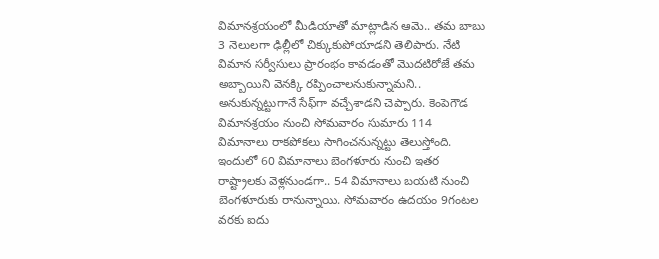విమానశ్రయంలో మీడియాతో మాట్లాడిన ఆమె.. తమ బాబు 3 నెలులగా ఢిల్లీలో చిక్కుకుపోయాడని తెలిపారు. నేటి విమాన సర్వీసులు ప్రారంభం కావడంతో మొదటిరోజే తమ అబ్బాయిని వెనక్కి రప్పించాలనుకున్నామని.. అనుకున్నట్టుగానే సేఫ్‌గా వచ్చేశాడని చెప్పారు. కెంపెగౌడ విమానశ్రయం నుంచి సోమవారం సుమారు 114 విమానాలు రాకపోకలు సాగించనున్నట్టు తెలుస్తోంది. ఇందులో 60 విమానాలు బెంగళూరు నుంచి ఇతర రాష్ట్రాలకు వెళ్లనుండగా.. 54 విమానాలు బయటి నుంచి బెంగళూరుకు రానున్నాయి. సోమవారం ఉదయం 9గంటల వరకు ఐదు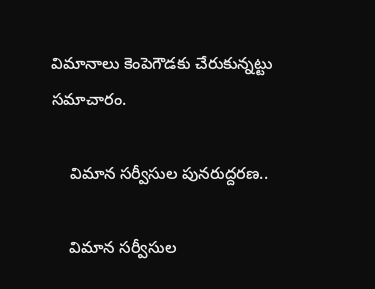విమానాలు కెంపెగౌడకు చేరుకున్నట్టు సమాచారం.

    విమాన సర్వీసుల పునరుద్దరణ..

    విమాన సర్వీసుల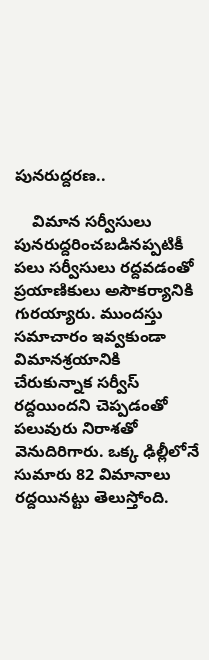పునరుద్దరణ..

    విమాన సర్వీసులు పునరుద్దరించబడినప్పటికీ పలు సర్వీసులు రద్దవడంతో ప్రయాణికులు అసౌకర్యానికి గురయ్యారు. ముందస్తు సమాచారం ఇవ్వకుండా విమానశ్రయానికి చేరుకున్నాక సర్వీస్ రద్దయిందని చెప్పడంతో పలువురు నిరాశతో వెనుదిరిగారు. ఒక్క ఢిల్లీలోనే సుమారు 82 విమానాలు రద్దయినట్టు తెలుస్తోంది.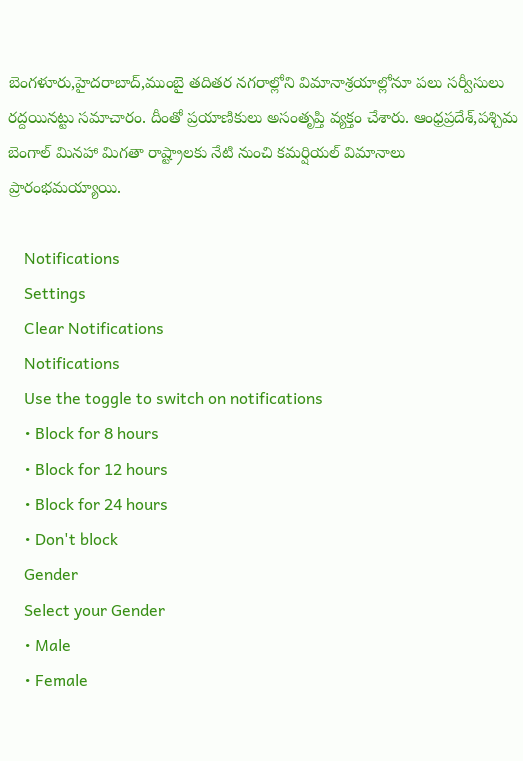బెంగళూరు,హైదరాబాద్,ముంబై తదితర నగరాల్లోని విమానాశ్రయాల్లోనూ పలు సర్వీసులు రద్దయినట్టు సమాచారం. దీంతో ప్రయాణికులు అసంత‌ృప్తి వ్యక్తం చేశారు. ఆంధ్రప్రదేశ్,పశ్చిమ బెంగాల్ మినహా మిగతా రాష్ట్రాలకు నేటి నుంచి కమర్షియల్ విమానాలు ప్రారంభమయ్యాయి.

    Notifications
    Settings
    Clear Notifications
    Notifications
    Use the toggle to switch on notifications
    • Block for 8 hours
    • Block for 12 hours
    • Block for 24 hours
    • Don't block
    Gender
    Select your Gender
    • Male
    • Female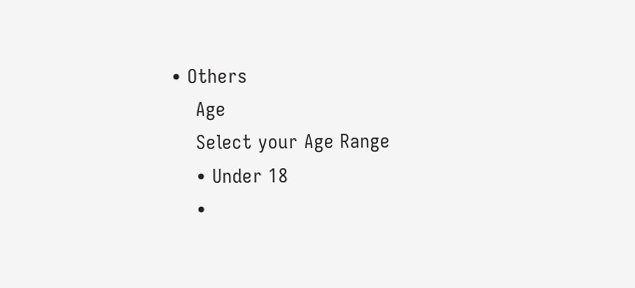• Others
    Age
    Select your Age Range
    • Under 18
    •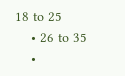18 to 25
    • 26 to 35
    •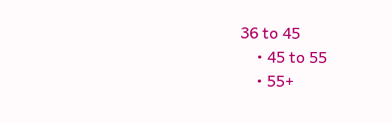36 to 45
    • 45 to 55
    • 55+